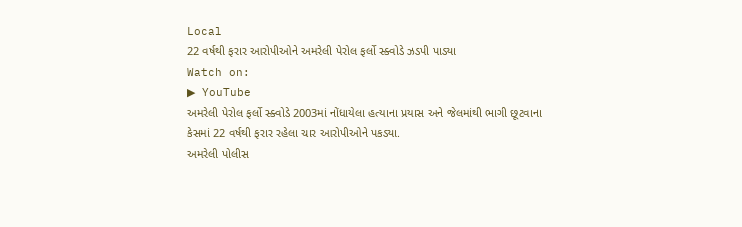Local
22 વર્ષથી ફરાર આરોપીઓને અમરેલી પેરોલ ફર્લો સ્ક્વોડે ઝડપી પાડ્યા
Watch on:
▶ YouTube
અમરેલી પેરોલ ફર્લો સ્ક્વોડે 2003માં નોંધાયેલા હત્યાના પ્રયાસ અને જેલમાંથી ભાગી છૂટવાના કેસમાં 22 વર્ષથી ફરાર રહેલા ચાર આરોપીઓને પકડ્યા.
અમરેલી પોલીસ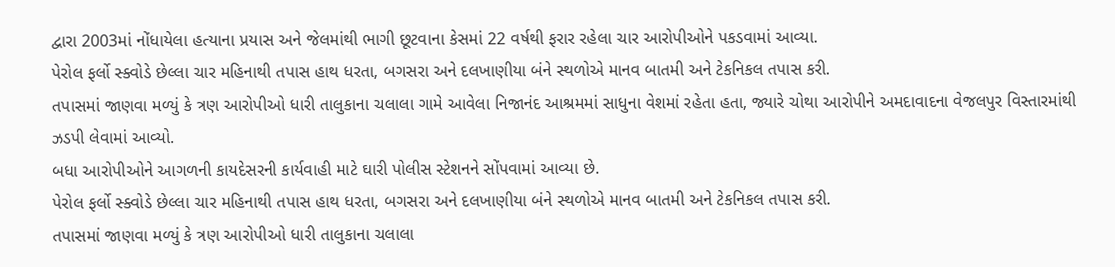દ્વારા 2003માં નોંધાયેલા હત્યાના પ્રયાસ અને જેલમાંથી ભાગી છૂટવાના કેસમાં 22 વર્ષથી ફરાર રહેલા ચાર આરોપીઓને પકડવામાં આવ્યા.
પેરોલ ફર્લો સ્ક્વોડે છેલ્લા ચાર મહિનાથી તપાસ હાથ ધરતા, બગસરા અને દલખાણીયા બંને સ્થળોએ માનવ બાતમી અને ટેકનિકલ તપાસ કરી.
તપાસમાં જાણવા મળ્યું કે ત્રણ આરોપીઓ ધારી તાલુકાના ચલાલા ગામે આવેલા નિજાનંદ આશ્રમમાં સાધુના વેશમાં રહેતા હતા, જ્યારે ચોથા આરોપીને અમદાવાદના વેજલપુર વિસ્તારમાંથી ઝડપી લેવામાં આવ્યો.
બધા આરોપીઓને આગળની કાયદેસરની કાર્યવાહી માટે ઘારી પોલીસ સ્ટેશનને સોંપવામાં આવ્યા છે.
પેરોલ ફર્લો સ્ક્વોડે છેલ્લા ચાર મહિનાથી તપાસ હાથ ધરતા, બગસરા અને દલખાણીયા બંને સ્થળોએ માનવ બાતમી અને ટેકનિકલ તપાસ કરી.
તપાસમાં જાણવા મળ્યું કે ત્રણ આરોપીઓ ધારી તાલુકાના ચલાલા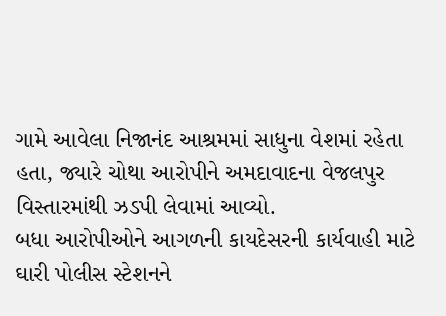ગામે આવેલા નિજાનંદ આશ્રમમાં સાધુના વેશમાં રહેતા હતા, જ્યારે ચોથા આરોપીને અમદાવાદના વેજલપુર વિસ્તારમાંથી ઝડપી લેવામાં આવ્યો.
બધા આરોપીઓને આગળની કાયદેસરની કાર્યવાહી માટે ઘારી પોલીસ સ્ટેશનને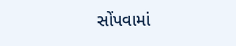સોંપવામાં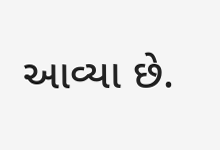આવ્યા છે.